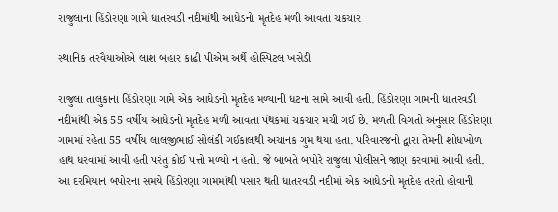રાજુલાના હિંડોરણા ગામે ધાતરવડી નદીમાંથી આધેડનો મૃતદેહ મળી આવતા ચકચાર

સ્થાનિક તરવૈયાઓએ લાશ બહાર કાઢી પીએમ અર્થે હોસ્પિટલ ખસેડી

રાજુલા તાલુકાના હિંડોરણા ગામે એક આધેડનો મૃતદેહ મળ્યાની ધટના સામે આવી હતી. હિંડોરણા ગામની ધાતરવડી નદીમાંથી એક 55 વર્ષીય આધેડનો મૃતદેહ મળી આવતા પંથકમાં ચકચાર મચી ગઈ છે. મળતી વિગતો અનુસાર હિંડોરણા ગામમાં રહેતા 55 વર્ષીય લાલજીભાઈ સોલંકી ગઈકાલથી અચાનક ગુમ થયા હતા. પરિવારજનો દ્વારા તેમની શોધખોળ હાથ ધરવામાં આવી હતી પરંતુ કોઈ પત્તો મળ્યો ન હતો. જે બાબતે બપોરે રાજુલા પોલીસને જાણ કરવામાં આવી હતી. આ દરમિયાન બપોરના સમયે હિંડોરણા ગામમાંથી પસાર થતી ધાતરવડી નદીમાં એક આધેડનો મૃતદેહ તરતો હોવાની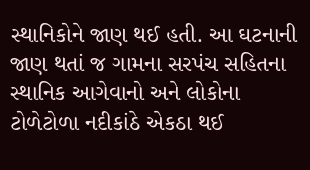સ્થાનિકોને જાણ થઈ હતી. આ ઘટનાની જાણ થતાં જ ગામના સરપંચ સહિતના સ્થાનિક આગેવાનો અને લોકોના ટોળેટોળા નદીકાંઠે એકઠા થઈ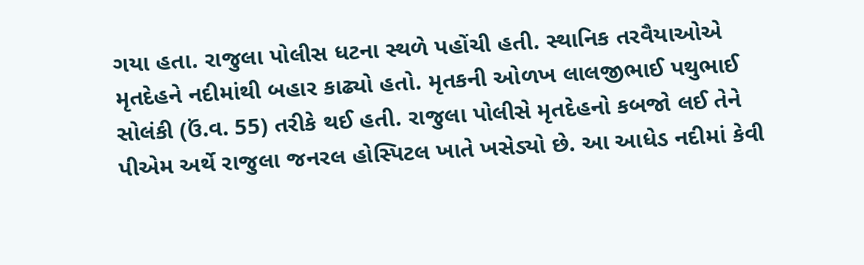ગયા હતા. રાજુલા પોલીસ ધટના સ્થળે પહોંચી હતી. સ્થાનિક તરવૈયાઓએ મૃતદેહને નદીમાંથી બહાર કાઢ્યો હતો. મૃતકની ઓળખ લાલજીભાઈ પથુભાઈ સોલંકી (ઉં.વ. 55) તરીકે થઈ હતી. રાજુલા પોલીસે મૃતદેહનો કબજો લઈ તેને પીએમ અર્થે રાજુલા જનરલ હોસ્પિટલ ખાતે ખસેડ્યો છે. આ આધેડ નદીમાં કેવી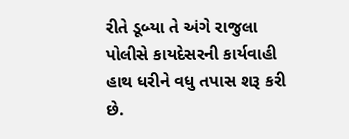રીતે ડૂબ્યા તે અંગે રાજુલા પોલીસે કાયદેસરની કાર્યવાહી હાથ ધરીને વધુ તપાસ શરૂ કરી છે.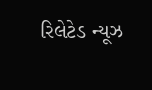રિલેટેડ ન્યૂઝ